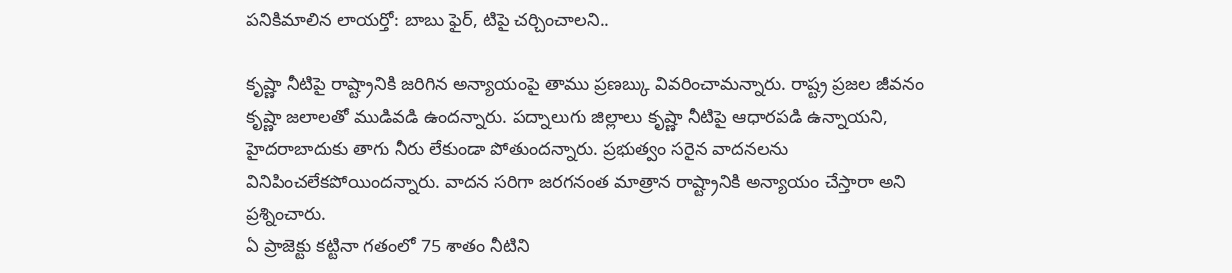పనికిమాలిన లాయర్తో: బాబు ఫైర్, టిపై చర్చించాలని..

కృష్ణా నీటిపై రాష్ట్రానికి జరిగిన అన్యాయంపై తాము ప్రణబ్కు వివరించామన్నారు. రాష్ట్ర ప్రజల జీవనం కృష్ణా జలాలతో ముడివడి ఉందన్నారు. పద్నాలుగు జిల్లాలు కృష్ణా నీటిపై ఆధారపడి ఉన్నాయని, హైదరాబాదుకు తాగు నీరు లేకుండా పోతుందన్నారు. ప్రభుత్వం సరైన వాదనలను వినిపించలేకపోయిందన్నారు. వాదన సరిగా జరగనంత మాత్రాన రాష్ట్రానికి అన్యాయం చేస్తారా అని ప్రశ్నించారు.
ఏ ప్రాజెక్టు కట్టినా గతంలో 75 శాతం నీటిని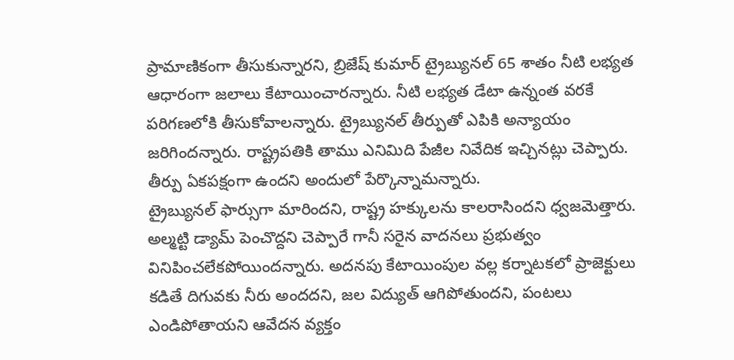ప్రామాణికంగా తీసుకున్నారని, బ్రిజేష్ కుమార్ ట్రైబ్యునల్ 65 శాతం నీటి లభ్యత ఆధారంగా జలాలు కేటాయించారన్నారు. నీటి లభ్యత డేటా ఉన్నంత వరకే పరిగణలోకి తీసుకోవాలన్నారు. ట్రైబ్యునల్ తీర్పుతో ఎపికి అన్యాయం జరిగిందన్నారు. రాష్ట్రపతికి తాము ఎనిమిది పేజీల నివేదిక ఇచ్చినట్లు చెప్పారు. తీర్పు ఏకపక్షంగా ఉందని అందులో పేర్కొన్నామన్నారు.
ట్రైబ్యునల్ ఫార్సుగా మారిందని, రాష్ట్ర హక్కులను కాలరాసిందని ధ్వజమెత్తారు. అల్మట్టి డ్యామ్ పెంచొద్దని చెప్పారే గానీ సరైన వాదనలు ప్రభుత్వం వినిపించలేకపోయిందన్నారు. అదనపు కేటాయింపుల వల్ల కర్నాటకలో ప్రాజెక్టులు కడితే దిగువకు నీరు అందదని, జల విద్యుత్ ఆగిపోతుందని, పంటలు ఎండిపోతాయని ఆవేదన వ్యక్తం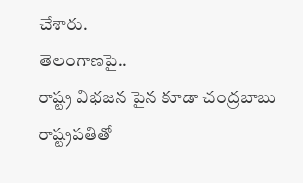చేశారు.
తెలంగాణపై..
రాష్ట్ర విభజన పైన కూడా చంద్రబాబు రాష్ట్రపతితో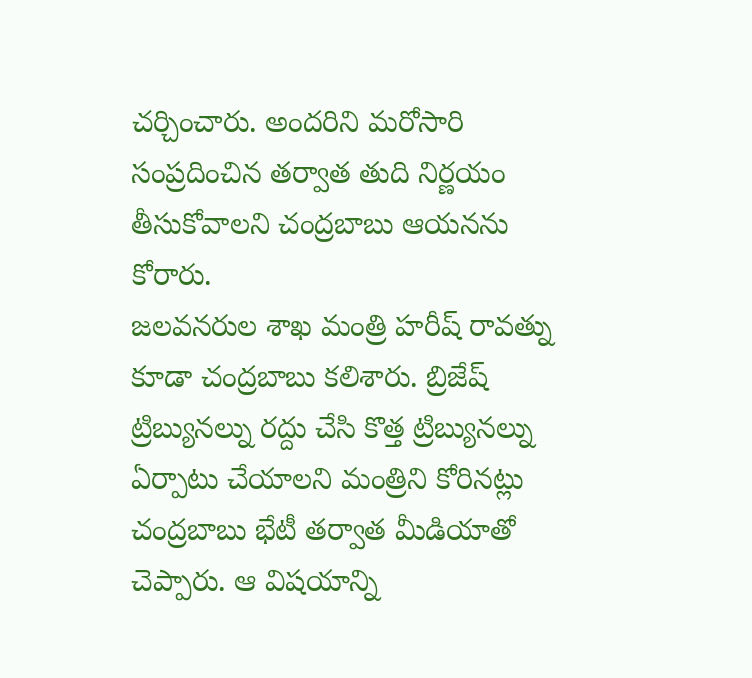చర్చించారు. అందరిని మరోసారి సంప్రదించిన తర్వాత తుది నిర్ణయం తీసుకోవాలని చంద్రబాబు ఆయనను కోరారు.
జలవనరుల శాఖ మంత్రి హరీష్ రావత్ను కూడా చంద్రబాబు కలిశారు. బ్రిజేష్ ట్రిబ్యునల్ను రద్దు చేసి కొత్త ట్రిబ్యునల్ను ఏర్పాటు చేయాలని మంత్రిని కోరినట్లు చంద్రబాబు భేటీ తర్వాత మీడియాతో చెప్పారు. ఆ విషయాన్ని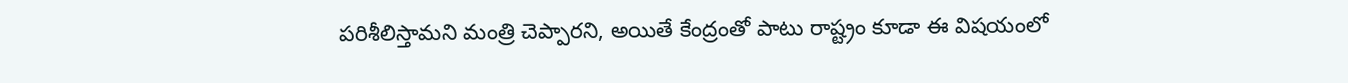పరిశీలిస్తామని మంత్రి చెప్పారని, అయితే కేంద్రంతో పాటు రాష్ట్రం కూడా ఈ విషయంలో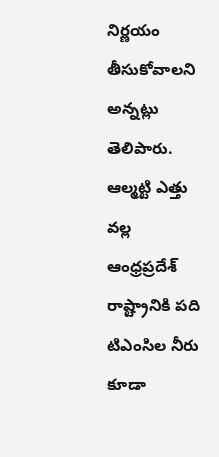నిర్ణయం తీసుకోవాలని అన్నట్లు తెలిపారు. ఆల్మట్టి ఎత్తు వల్ల ఆంధ్రప్రదేశ్ రాష్ట్రానికి పది టిఎంసిల నీరు కూడా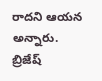రాదని ఆయన అన్నారు. బ్రిజేష్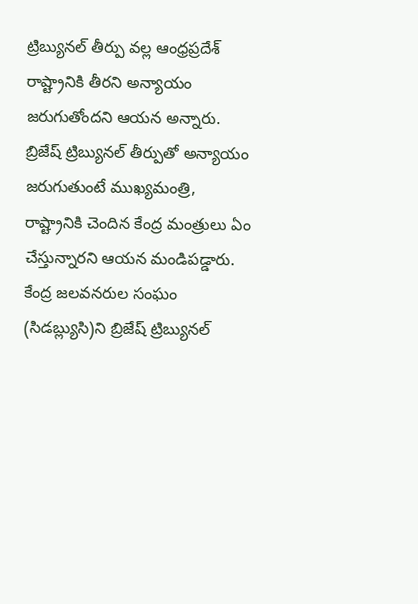ట్రిబ్యునల్ తీర్పు వల్ల ఆంధ్రప్రదేశ్ రాష్ట్రానికి తీరని అన్యాయం జరుగుతోందని ఆయన అన్నారు.
బ్రిజేష్ ట్రిబ్యునల్ తీర్పుతో అన్యాయం జరుగుతుంటే ముఖ్యమంత్రి, రాష్ట్రానికి చెందిన కేంద్ర మంత్రులు ఏం చేస్తున్నారని ఆయన మండిపడ్డారు. కేంద్ర జలవనరుల సంఘం (సిడబ్ల్యుసి)ని బ్రిజేష్ ట్రిబ్యునల్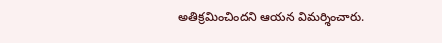అతిక్రమించిందని ఆయన విమర్శించారు.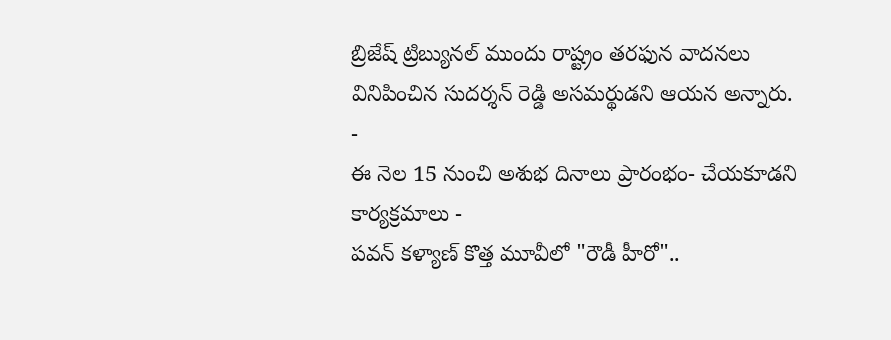బ్రిజేష్ ట్రిబ్యునల్ ముందు రాష్ట్రం తరఫున వాదనలు వినిపించిన సుదర్శన్ రెడ్డి అసమర్థుడని ఆయన అన్నారు.
-
ఈ నెల 15 నుంచి అశుభ దినాలు ప్రారంభం- చేయకూడని కార్యక్రమాలు -
పవన్ కళ్యాణ్ కొత్త మూవీలో "రౌడీ హీరో"..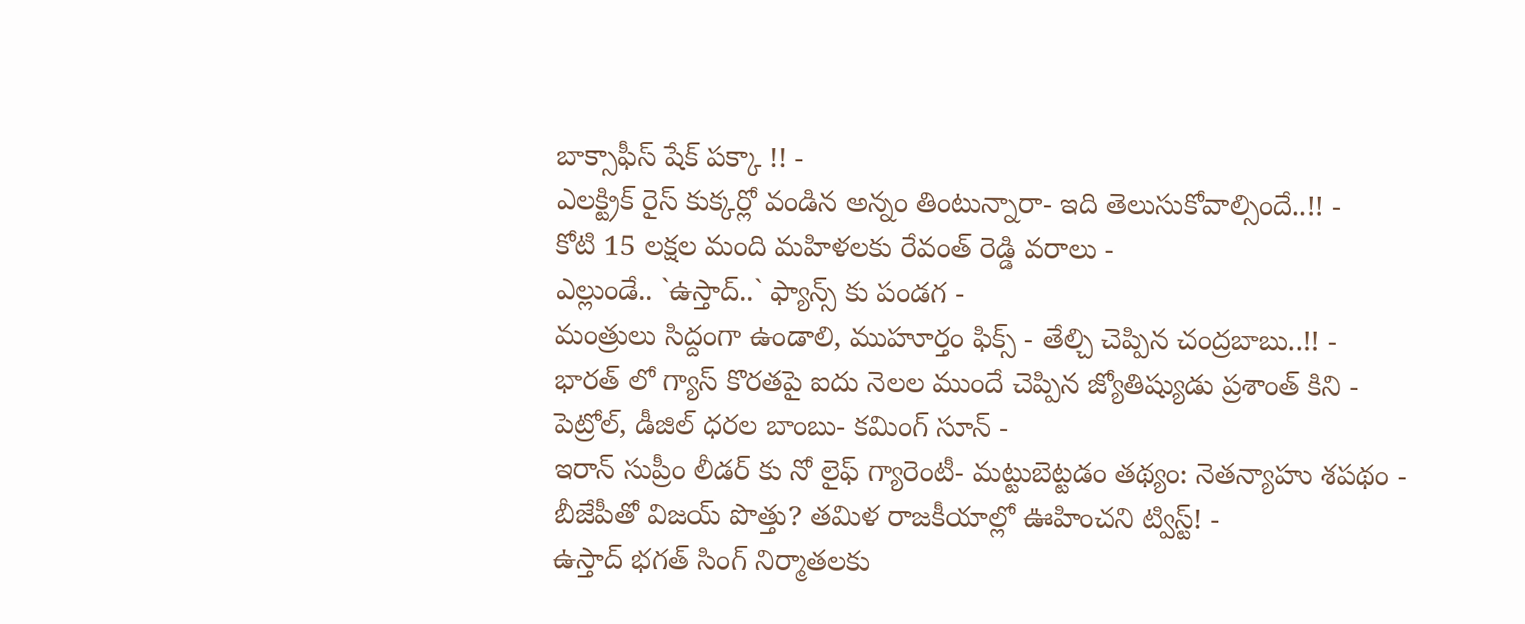బాక్సాఫీస్ షేక్ పక్కా !! -
ఎలక్ట్రిక్ రైస్ కుక్కర్లో వండిన అన్నం తింటున్నారా- ఇది తెలుసుకోవాల్సిందే..!! -
కోటి 15 లక్షల మంది మహిళలకు రేవంత్ రెడ్డి వరాలు -
ఎల్లుండే.. `ఉస్తాద్..` ఫ్యాన్స్ కు పండగ -
మంత్రులు సిద్దంగా ఉండాలి, ముహూర్తం ఫిక్స్ - తేల్చి చెప్పిన చంద్రబాబు..!! -
భారత్ లో గ్యాస్ కొరతపై ఐదు నెలల ముందే చెప్పిన జ్యోతిష్యుడు ప్రశాంత్ కిని -
పెట్రోల్, డీజిల్ ధరల బాంబు- కమింగ్ సూన్ -
ఇరాన్ సుప్రీం లీడర్ కు నో లైఫ్ గ్యారెంటీ- మట్టుబెట్టడం తథ్యం: నెతన్యాహు శపథం -
బీజేపీతో విజయ్ పొత్తు? తమిళ రాజకీయాల్లో ఊహించని ట్విస్ట్! -
ఉస్తాద్ భగత్ సింగ్ నిర్మాతలకు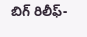బిగ్ రిలీఫ్-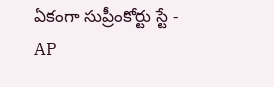ఏకంగా సుప్రీంకోర్టు స్టే -
AP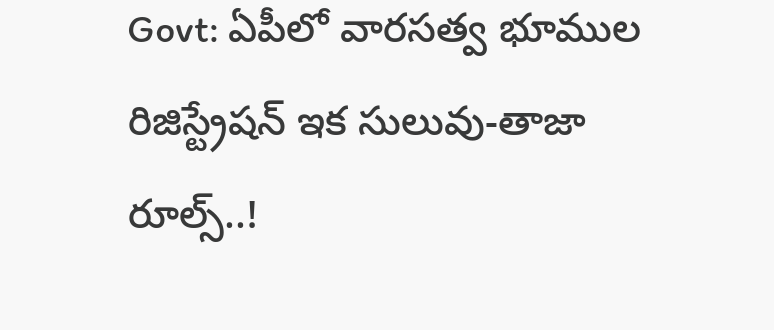Govt: ఏపీలో వారసత్వ భూముల రిజిస్ట్రేషన్ ఇక సులువు-తాజా రూల్స్..!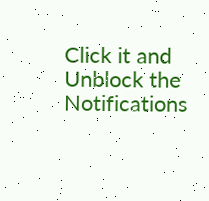Click it and Unblock the Notifications